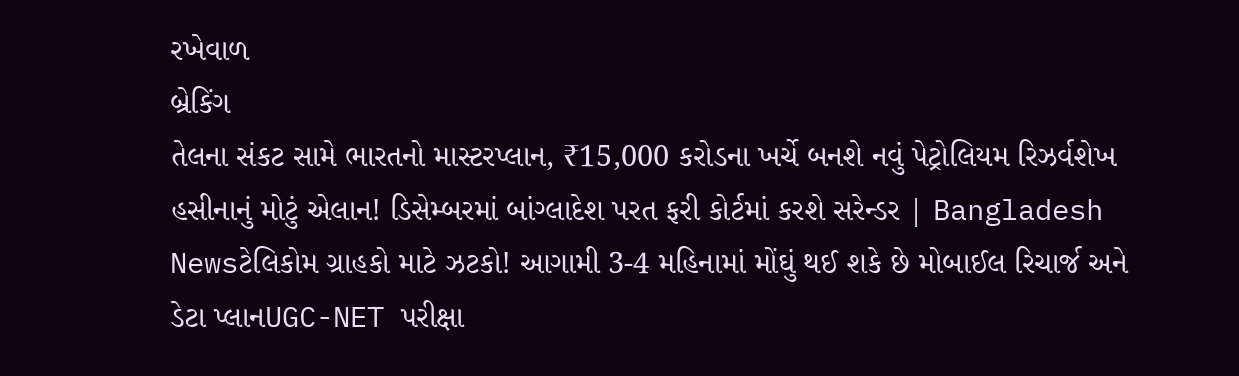રખેવાળ
બ્રેકિંગ
તેલના સંકટ સામે ભારતનો માસ્ટરપ્લાન, ₹15,000 કરોડના ખર્ચે બનશે નવું પેટ્રોલિયમ રિઝર્વશેખ હસીનાનું મોટું એલાન! ડિસેમ્બરમાં બાંગ્લાદેશ પરત ફરી કોર્ટમાં કરશે સરેન્ડર | Bangladesh Newsટેલિકોમ ગ્રાહકો માટે ઝટકો! આગામી 3-4 મહિનામાં મોંઘું થઈ શકે છે મોબાઈલ રિચાર્જ અને ડેટા પ્લાનUGC-NET પરીક્ષા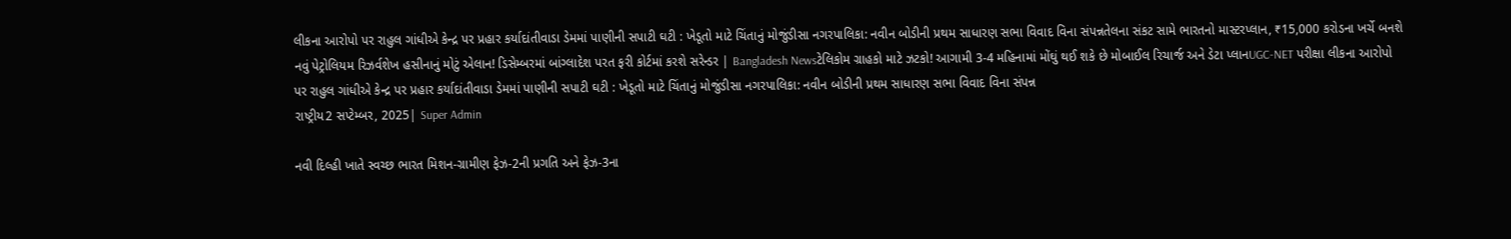લીકના આરોપો પર રાહુલ ગાંધીએ કેન્દ્ર પર પ્રહાર કર્યાદાંતીવાડા ડેમમાં પાણીની સપાટી ઘટી : ખેડૂતો માટે ચિંતાનું મોજુંડીસા નગરપાલિકા: નવીન બોડીની પ્રથમ સાધારણ સભા વિવાદ વિના સંપન્નતેલના સંકટ સામે ભારતનો માસ્ટરપ્લાન, ₹15,000 કરોડના ખર્ચે બનશે નવું પેટ્રોલિયમ રિઝર્વશેખ હસીનાનું મોટું એલાન! ડિસેમ્બરમાં બાંગ્લાદેશ પરત ફરી કોર્ટમાં કરશે સરેન્ડર | Bangladesh Newsટેલિકોમ ગ્રાહકો માટે ઝટકો! આગામી 3-4 મહિનામાં મોંઘું થઈ શકે છે મોબાઈલ રિચાર્જ અને ડેટા પ્લાનUGC-NET પરીક્ષા લીકના આરોપો પર રાહુલ ગાંધીએ કેન્દ્ર પર પ્રહાર કર્યાદાંતીવાડા ડેમમાં પાણીની સપાટી ઘટી : ખેડૂતો માટે ચિંતાનું મોજુંડીસા નગરપાલિકા: નવીન બોડીની પ્રથમ સાધારણ સભા વિવાદ વિના સંપન્ન
રાષ્ટ્રીય2 સપ્ટેમ્બર, 2025| Super Admin

નવી દિલ્હી ખાતે સ્વચ્છ ભારત મિશન-ગ્રામીણ ફેઝ-2ની પ્રગતિ અને ફેઝ-3ના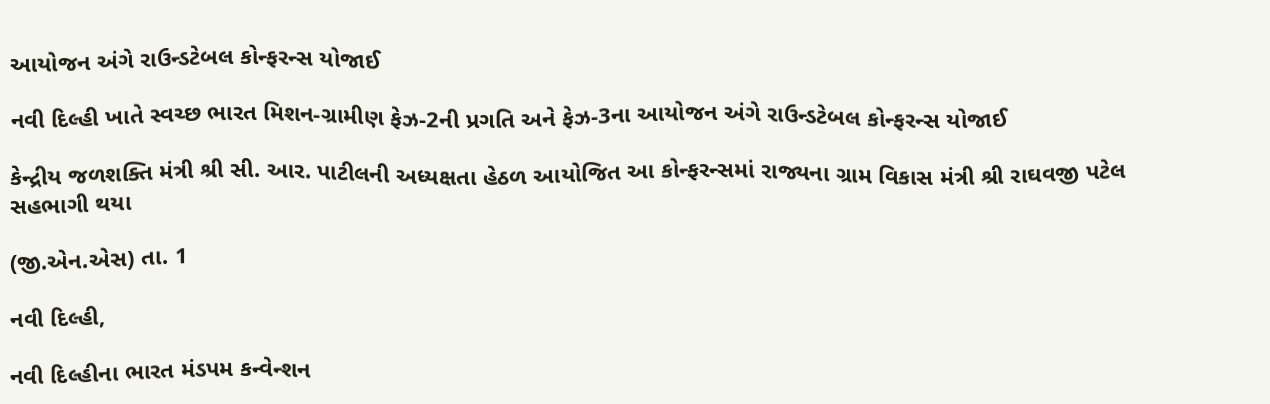આયોજન અંગે રાઉન્ડટેબલ કોન્ફરન્સ યોજાઈ

નવી દિલ્હી ખાતે સ્વચ્છ ભારત મિશન-ગ્રામીણ ફેઝ-2ની પ્રગતિ અને ફેઝ-3ના આયોજન અંગે રાઉન્ડટેબલ કોન્ફરન્સ યોજાઈ

કેન્દ્રીય જળશક્તિ મંત્રી શ્રી સી. આર. પાટીલની અધ્યક્ષતા હેઠળ આયોજિત આ કોન્ફરન્સમાં રાજ્યના ગ્રામ વિકાસ મંત્રી શ્રી રાઘવજી પટેલ સહભાગી થયા

(જી.એન.એસ) તા. 1

નવી દિલ્હી,

નવી દિલ્હીના ભારત મંડપમ કન્વેન્શન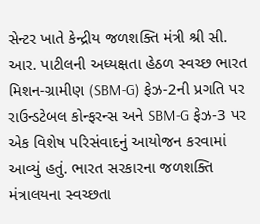સેન્ટર ખાતે કેન્દ્રીય જળશક્તિ મંત્રી શ્રી સી. આર. પાટીલની અધ્યક્ષતા હેઠળ સ્વચ્છ ભારત મિશન-ગ્રામીણ (SBM-G) ફેઝ-2ની પ્રગતિ પર રાઉન્ડટેબલ કોન્ફરન્સ અને SBM-G ફેઝ-3 પર એક વિશેષ પરિસંવાદનું આયોજન કરવામાં આવ્યું હતું. ભારત સરકારના જળશક્તિ મંત્રાલયના સ્વચ્છતા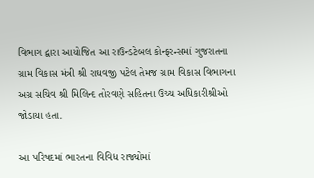વિભાગ દ્વારા આયોજિત આ રાઉન્ડટેબલ કોન્ફરન્સમાં ગુજરાતના ગ્રામ વિકાસ મંત્રી શ્રી રાઘવજી પટેલ તેમજ ગ્રામ વિકાસ વિભાગના અગ્ર સચિવ શ્રી મિલિન્દ તોરવણે સહિતના ઉચ્ચ અધિકારીશ્રીઓ જોડાયા હતા.

આ પરિષદમાં ભારતના વિવિધ રાજ્યોમાં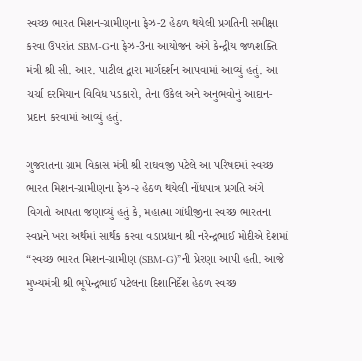સ્વચ્છ ભારત મિશન-ગ્રામીણના ફેઝ-2 હેઠળ થયેલી પ્રગતિની સમીક્ષા કરવા ઉપરાંત SBM-Gના ફેઝ-3ના આયોજન અંગે કેન્દ્રીય જળશક્તિ મંત્રી શ્રી સી. આર. પાટીલ દ્વારા માર્ગદર્શન આપવામાં આવ્યું હતું. આ ચર્ચા દરમિયાન વિવિધ પડકારો, તેના ઉકેલ અને અનુભવોનું આદાન-પ્રદાન કરવામાં આવ્યું હતું.

ગુજરાતના ગ્રામ વિકાસ મંત્રી શ્રી રાઘવજી પટેલે આ પરિષદમાં સ્વચ્છ ભારત મિશન-ગ્રામીણના ફેઝ-૨ હેઠળ થયેલી નોંધપાત્ર પ્રગતિ અંગે વિગતો આપતા જણાવ્યું હતું કે, મહાત્મા ગાંધીજીના સ્વચ્છ ભારતના સ્વપ્નને ખરા અર્થમાં સાર્થક કરવા વડાપ્રધાન શ્રી નરેન્દ્રભાઈ મોદીએ દેશમાં “સ્વચ્છ ભારત મિશન-ગ્રામીણ (SBM-G)”ની પ્રેરણા આપી હતી. આજે મુખ્યમંત્રી શ્રી ભૂપેન્દ્રભાઈ પટેલના દિશાનિર્દેશ હેઠળ સ્વચ્છ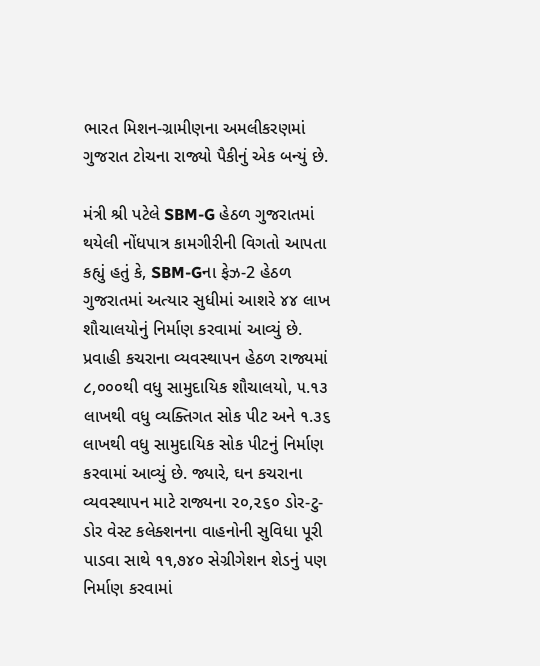ભારત મિશન-ગ્રામીણના અમલીકરણમાં ગુજરાત ટોચના રાજ્યો પૈકીનું એક બન્યું છે.

મંત્રી શ્રી પટેલે SBM-G હેઠળ ગુજરાતમાં થયેલી નોંધપાત્ર કામગીરીની વિગતો આપતા કહ્યું હતું કે, SBM-Gના ફેઝ-2 હેઠળ ગુજરાતમાં અત્યાર સુધીમાં આશરે ૪૪ લાખ શૌચાલયોનું નિર્માણ કરવામાં આવ્યું છે. પ્રવાહી કચરાના વ્યવસ્થાપન હેઠળ રાજ્યમાં ૮,૦૦૦થી વધુ સામુદાયિક શૌચાલયો, ૫.૧૩ લાખથી વધુ વ્યક્તિગત સોક પીટ અને ૧.૩૬ લાખથી વધુ સામુદાયિક સોક પીટનું નિર્માણ કરવામાં આવ્યું છે. જ્યારે, ઘન કચરાના વ્યવસ્થાપન માટે રાજ્યના ૨૦,૨૬૦ ડોર-ટુ-ડોર વેસ્ટ કલેક્શનના વાહનોની સુવિધા પૂરી પાડવા સાથે ૧૧,૭૪૦ સેગ્રીગેશન શેડનું પણ નિર્માણ કરવામાં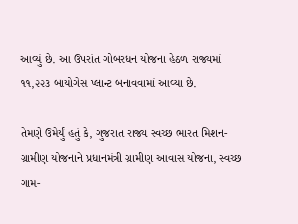આવ્યું છે. આ ઉપરાંત ગોબરધન યોજના હેઠળ રાજ્યમાં ૧૧,૨૨૩ બાયોગેસ પ્લાન્ટ બનાવવામાં આવ્યા છે.

તેમણે ઉમેર્યું હતું કે, ગુજરાત રાજ્ય સ્વચ્છ ભારત મિશન-ગ્રામીણ યોજનાને પ્રધાનમંત્રી ગ્રામીણ આવાસ યોજના, સ્વચ્છ ગામ-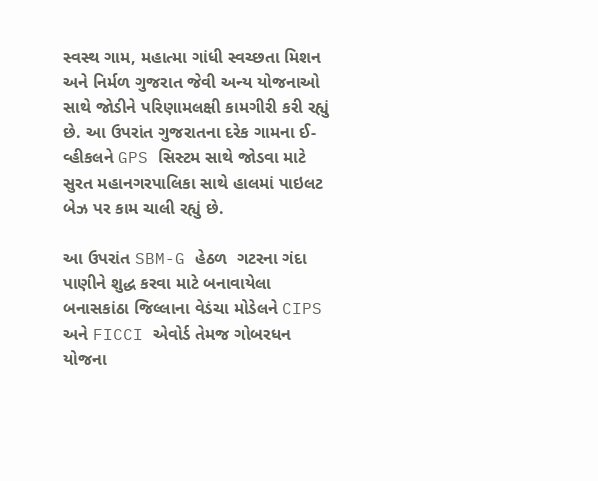સ્વસ્થ ગામ, મહાત્મા ગાંધી સ્વચ્છતા મિશન અને નિર્મળ ગુજરાત જેવી અન્ય યોજનાઓ સાથે જોડીને પરિણામલક્ષી કામગીરી કરી રહ્યું છે. આ ઉપરાંત ગુજરાતના દરેક ગામના ઈ-વ્હીકલને GPS સિસ્ટમ સાથે જોડવા માટે સુરત મહાનગરપાલિકા સાથે હાલમાં પાઇલટ બેઝ પર કામ ચાલી રહ્યું છે.

આ ઉપરાંત SBM-G હેઠળ  ગટરના ગંદા પાણીને શુદ્ધ કરવા માટે બનાવાયેલા બનાસકાંઠા જિલ્લાના વેડંચા મોડેલને CIPS અને FICCI એવોર્ડ તેમજ ગોબરધન યોજના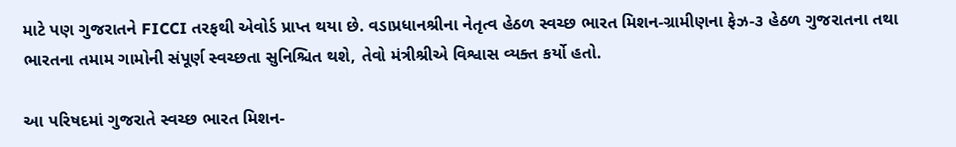માટે પણ ગુજરાતને FICCI તરફથી એવોર્ડ પ્રાપ્ત થયા છે. વડાપ્રધાનશ્રીના નેતૃત્વ હેઠળ સ્વચ્છ ભારત મિશન-ગ્રામીણના ફેઝ-૩ હેઠળ ગુજરાતના તથા ભારતના તમામ ગામોની સંપૂર્ણ સ્વચ્છતા સુનિશ્ચિત થશે, તેવો મંત્રીશ્રીએ વિશ્વાસ વ્યક્ત કર્યો હતો.

આ પરિષદમાં ગુજરાતે સ્વચ્છ ભારત મિશન-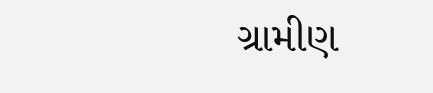ગ્રામીણ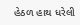હેઠળ હાથ ધરેલી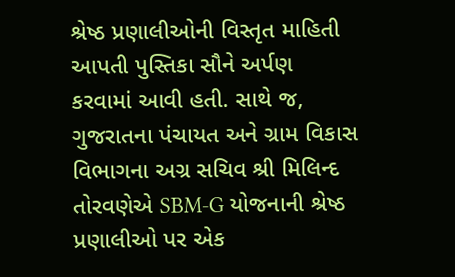શ્રેષ્ઠ પ્રણાલીઓની વિસ્તૃત માહિતી આપતી પુસ્તિકા સૌને અર્પણ કરવામાં આવી હતી. સાથે જ, ગુજરાતના પંચાયત અને ગ્રામ વિકાસ વિભાગના અગ્ર સચિવ શ્રી મિલિન્દ તોરવણેએ SBM-G યોજનાની શ્રેષ્ઠ પ્રણાલીઓ પર એક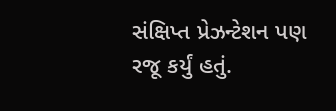સંક્ષિપ્ત પ્રેઝન્ટેશન પણ રજૂ કર્યું હતું.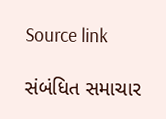Source link

સંબંધિત સમાચાર